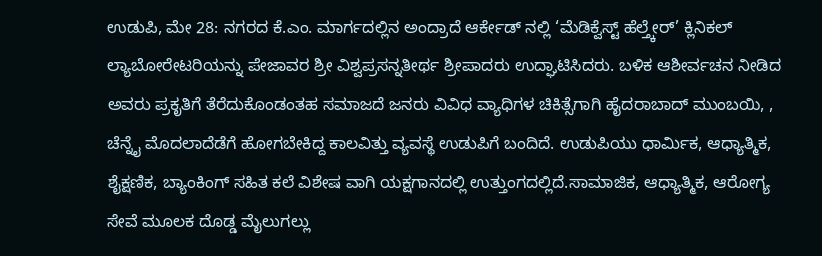ಉಡುಪಿ, ಮೇ 28: ನಗರದ ಕೆ.ಎಂ. ಮಾರ್ಗದಲ್ಲಿನ ಅಂದ್ರಾದೆ ಆರ್ಕೇಡ್ ನಲ್ಲಿ ‘ಮೆಡಿಕ್ವೆಸ್ಟ್ ಹೆಲ್ತ್ಕೇರ್’ ಕ್ಲಿನಿಕಲ್ ಲ್ಯಾಬೋರೇಟರಿಯನ್ನು ಪೇಜಾವರ ಶ್ರೀ ವಿಶ್ವಪ್ರಸನ್ನತೀರ್ಥ ಶ್ರೀಪಾದರು ಉದ್ಘಾಟಿಸಿದರು. ಬಳಿಕ ಆಶೀರ್ವಚನ ನೀಡಿದ ಅವರು ಪ್ರಕೃತಿಗೆ ತೆರೆದುಕೊಂಡಂತಹ ಸಮಾಜದೆ ಜನರು ವಿವಿಧ ವ್ಯಾಧಿಗಳ ಚಿಕಿತ್ಸೆಗಾಗಿ ಹೈದರಾಬಾದ್ ಮುಂಬಯಿ, , ಚೆನ್ನೈ ಮೊದಲಾದೆಡೆಗೆ ಹೋಗಬೇಕಿದ್ದ ಕಾಲವಿತ್ತು ವ್ಯವಸ್ಥೆ ಉಡುಪಿಗೆ ಬಂದಿದೆ. ಉಡುಪಿಯು ಧಾರ್ಮಿಕ, ಆಧ್ಯಾತ್ಮಿಕ, ಶೈಕ್ಷಣಿಕ, ಬ್ಯಾಂಕಿಂಗ್ ಸಹಿತ ಕಲೆ ವಿಶೇಷ ವಾಗಿ ಯಕ್ಷಗಾನದಲ್ಲಿ ಉತ್ತುಂಗದಲ್ಲಿದೆ.ಸಾಮಾಜಿಕ, ಆಧ್ಯಾತ್ಮಿಕ, ಆರೋಗ್ಯ ಸೇವೆ ಮೂಲಕ ದೊಡ್ಡ ಮೈಲುಗಲ್ಲು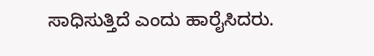ಸಾಧಿಸುತ್ತಿದೆ ಎಂದು ಹಾರೈಸಿದರು.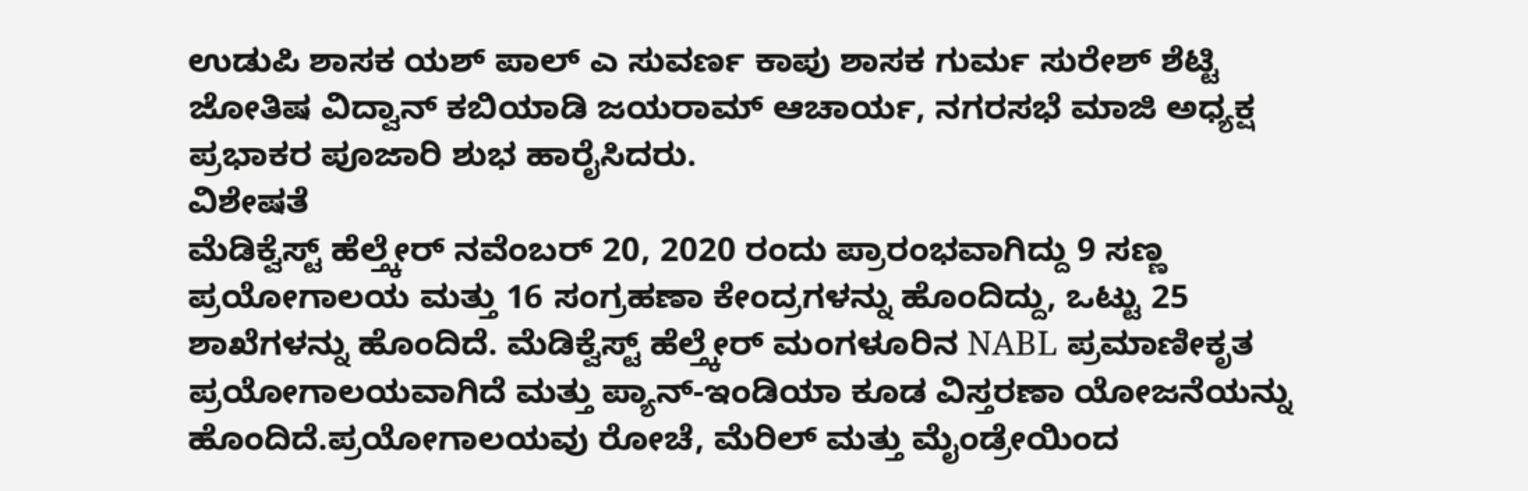ಉಡುಪಿ ಶಾಸಕ ಯಶ್ ಪಾಲ್ ಎ ಸುವರ್ಣ ಕಾಪು ಶಾಸಕ ಗುರ್ಮ ಸುರೇಶ್ ಶೆಟ್ಟಿ ಜೋತಿಷ ವಿದ್ವಾನ್ ಕಬಿಯಾಡಿ ಜಯರಾಮ್ ಆಚಾರ್ಯ, ನಗರಸಭೆ ಮಾಜಿ ಅಧ್ಯಕ್ಷ ಪ್ರಭಾಕರ ಪೂಜಾರಿ ಶುಭ ಹಾರೈಸಿದರು.
ವಿಶೇಷತೆ
ಮೆಡಿಕ್ವೆಸ್ಟ್ ಹೆಲ್ತ್ಕೇರ್ ನವೆಂಬರ್ 20, 2020 ರಂದು ಪ್ರಾರಂಭವಾಗಿದ್ದು 9 ಸಣ್ಣ ಪ್ರಯೋಗಾಲಯ ಮತ್ತು 16 ಸಂಗ್ರಹಣಾ ಕೇಂದ್ರಗಳನ್ನು ಹೊಂದಿದ್ದು, ಒಟ್ಟು 25 ಶಾಖೆಗಳನ್ನು ಹೊಂದಿದೆ. ಮೆಡಿಕ್ವೆಸ್ಟ್ ಹೆಲ್ತ್ಕೇರ್ ಮಂಗಳೂರಿನ NABL ಪ್ರಮಾಣೀಕೃತ ಪ್ರಯೋಗಾಲಯವಾಗಿದೆ ಮತ್ತು ಪ್ಯಾನ್-ಇಂಡಿಯಾ ಕೂಡ ವಿಸ್ತರಣಾ ಯೋಜನೆಯನ್ನು ಹೊಂದಿದೆ.ಪ್ರಯೋಗಾಲಯವು ರೋಚೆ, ಮೆರಿಲ್ ಮತ್ತು ಮೈಂಡ್ರೇಯಿಂದ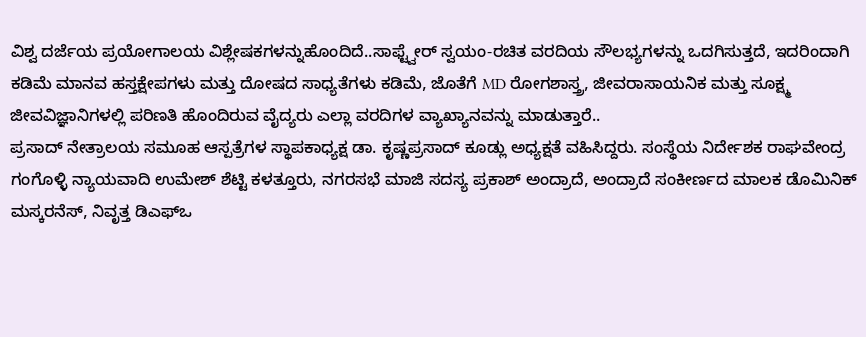ವಿಶ್ವ ದರ್ಜೆಯ ಪ್ರಯೋಗಾಲಯ ವಿಶ್ಲೇಷಕಗಳನ್ನುಹೊಂದಿದೆ..ಸಾಫ್ಟ್ವೇರ್ ಸ್ವಯಂ-ರಚಿತ ವರದಿಯ ಸೌಲಭ್ಯಗಳನ್ನು ಒದಗಿಸುತ್ತದೆ, ಇದರಿಂದಾಗಿ ಕಡಿಮೆ ಮಾನವ ಹಸ್ತಕ್ಷೇಪಗಳು ಮತ್ತು ದೋಷದ ಸಾಧ್ಯತೆಗಳು ಕಡಿಮೆ, ಜೊತೆಗೆ MD ರೋಗಶಾಸ್ತ್ರ, ಜೀವರಾಸಾಯನಿಕ ಮತ್ತು ಸೂಕ್ಷ್ಮ ಜೀವವಿಜ್ಞಾನಿಗಳಲ್ಲಿ ಪರಿಣತಿ ಹೊಂದಿರುವ ವೈದ್ಯರು ಎಲ್ಲಾ ವರದಿಗಳ ವ್ಯಾಖ್ಯಾನವನ್ನು ಮಾಡುತ್ತಾರೆ..
ಪ್ರಸಾದ್ ನೇತ್ರಾಲಯ ಸಮೂಹ ಆಸ್ಪತ್ರೆಗಳ ಸ್ಥಾಪಕಾಧ್ಯಕ್ಷ ಡಾ. ಕೃಷ್ಣಪ್ರಸಾದ್ ಕೂಡ್ಲು ಅಧ್ಯಕ್ಷತೆ ವಹಿಸಿದ್ದರು. ಸಂಸ್ಥೆಯ ನಿರ್ದೇಶಕ ರಾಘವೇಂದ್ರ ಗಂಗೊಳ್ಳಿ ನ್ಯಾಯವಾದಿ ಉಮೇಶ್ ಶೆಟ್ಟಿ ಕಳತ್ತೂರು, ನಗರಸಭೆ ಮಾಜಿ ಸದಸ್ಯ ಪ್ರಕಾಶ್ ಅಂದ್ರಾದೆ, ಅಂದ್ರಾದೆ ಸಂಕೀರ್ಣದ ಮಾಲಕ ಡೊಮಿನಿಕ್ ಮಸ್ಕರನೆಸ್, ನಿವೃತ್ತ ಡಿಎಫ್ಒ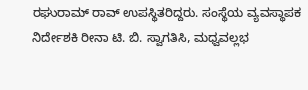ರಘುರಾಮ್ ರಾವ್ ಉಪಸ್ಥಿತರಿದ್ದರು. ಸಂಸ್ಥೆಯ ವ್ಯವಸ್ಥಾಪಕ ನಿರ್ದೇಶಕಿ ರೀನಾ ಟಿ. ಬಿ. ಸ್ವಾಗತಿಸಿ, ಮಧ್ವವಲ್ಲಭ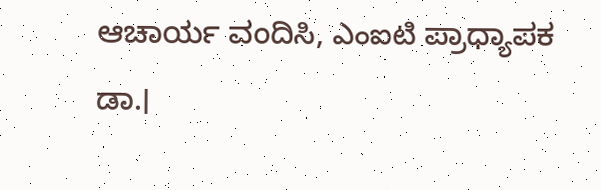ಆಚಾರ್ಯ ವಂದಿಸಿ, ఎంఐటి ಪ್ರಾಧ್ಯಾಪಕ ಡಾ.।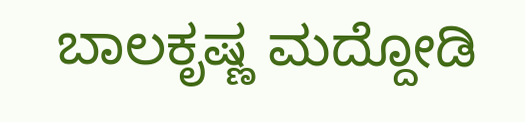ಬಾಲಕೃಷ್ಣ ಮದ್ದೋಡಿ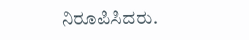ನಿರೂಪಿಸಿದರು.